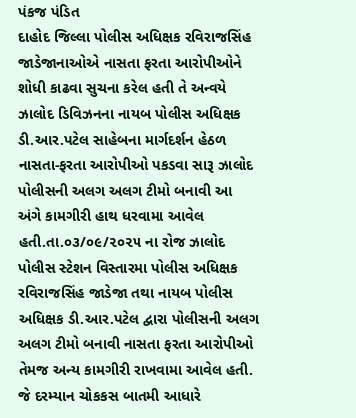પંકજ પંડિત
દાહોદ જિલ્લા પોલીસ અધિક્ષક રવિરાજસિંહ જાડેજાનાઓએ નાસતા ફરતા આરોપીઓને શોધી કાઢવા સુચના કરેલ હતી તે અન્વયે ઝાલોદ ડિવિઝનના નાયબ પોલીસ અધિક્ષક ડી.આર.પટેલ સાહેબના માર્ગદર્શન હેઠળ નાસતા-ફરતા આરોપીઓ પકડવા સારૂ ઝાલોદ પોલીસની અલગ અલગ ટીમો બનાવી આ અંગે કામગીરી હાથ ધરવામા આવેલ હતી.તા.૦૩/૦૯/૨૦૨૫ ના રોજ ઝાલોદ પોલીસ સ્ટેશન વિસ્તારમા પોલીસ અધિક્ષક રવિરાજસિંહ જાડેજા તથા નાયબ પોલીસ અધિક્ષક ડી.આર.પટેલ દ્વારા પોલીસની અલગ અલગ ટીમો બનાવી નાસતા ફરતા આરોપીઓ તેમજ અન્ય કામગીરી રાખવામા આવેલ હતી. જે દરમ્યાન ચોકકસ બાતમી આધારે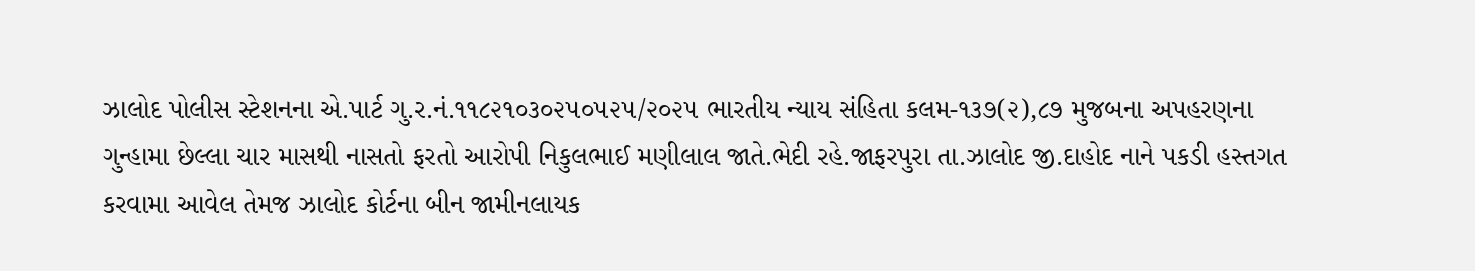ઝાલોદ પોલીસ સ્ટેશનના એ.પાર્ટ ગુ.ર.નં.૧૧૮૨૧૦૩૦૨૫૦૫૨૫/૨૦૨૫ ભારતીય ન્યાય સંહિતા કલમ-૧૩૭(૨),૮૭ મુજબના અપહરણના ગુન્હામા છેલ્લા ચાર માસથી નાસતો ફરતો આરોપી નિકુલભાઈ મણીલાલ જાતે.ભેદી રહે.જાફરપુરા તા.ઝાલોદ જી.દાહોદ નાને પકડી હસ્તગત કરવામા આવેલ તેમજ ઝાલોદ કોર્ટના બીન જામીનલાયક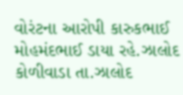વોરંટના આરોપી કારુકભાઈ મોહમંદભાઈ ડાયા રહે.ઝાલોદ કોળીવાડા તા.ઝાલોદ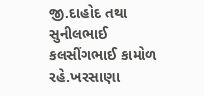જી.દાહોદ તથા સુનીલભાઈ કલસીંગભાઈ કામોળ રહે.ખરસાણા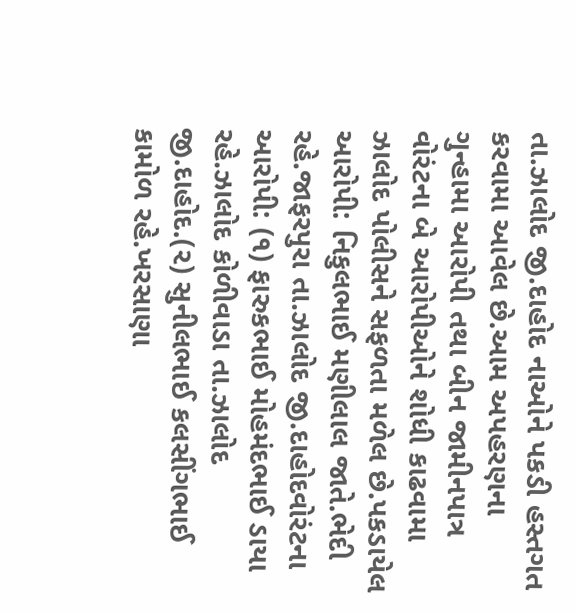તા.ઝાલોદ જી.દાહોદ નાઓને પકડી હસ્તગત કરવામા આવેલ છે.આમ અપહરણના ગુન્હામા આરોપી તથા બીન જામીનપાત્ર વોરંટના બે આરોપીઓને શોધી કાઢવામા ઝાલોદ પોલીસને સફળતા મળેલ છે.પકડાયેલ આરોપી: નિકુલભાઈ મણીલાલ જાતે.ભેદી રહે.જાફરપુરા તા.ઝાલોદ જી.દાહોદવોરંટના આરોપી: (૧) ફારુકભાઈ મોહમંદભાઈ ડાયા રહે.ઝાલોદ કોળીવાડા તા.ઝાલોદ જી.દાહોદ.(૨) સુનીલભાઈ કલસીંગભાઈ કામોળ રહે.ખરસાણા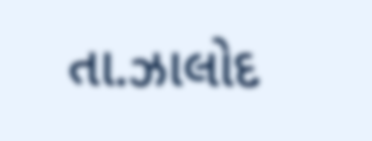તા.ઝાલોદ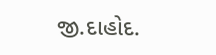જી.દાહોદ.